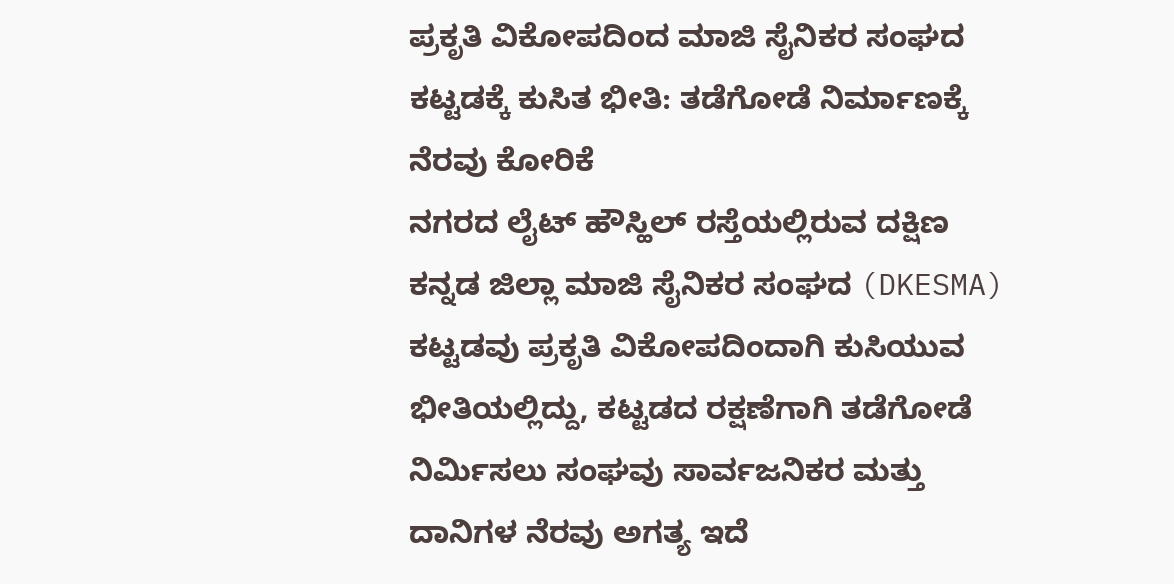ಪ್ರಕೃತಿ ವಿಕೋಪದಿಂದ ಮಾಜಿ ಸೈನಿಕರ ಸಂಘದ ಕಟ್ಟಡಕ್ಕೆ ಕುಸಿತ ಭೀತಿ: ತಡೆಗೋಡೆ ನಿರ್ಮಾಣಕ್ಕೆ ನೆರವು ಕೋರಿಕೆ
ನಗರದ ಲೈಟ್ ಹೌಸ್ಹಿಲ್ ರಸ್ತೆಯಲ್ಲಿರುವ ದಕ್ಷಿಣ ಕನ್ನಡ ಜಿಲ್ಲಾ ಮಾಜಿ ಸೈನಿಕರ ಸಂಘದ (DKESMA) ಕಟ್ಟಡವು ಪ್ರಕೃತಿ ವಿಕೋಪದಿಂದಾಗಿ ಕುಸಿಯುವ ಭೀತಿಯಲ್ಲಿದ್ದು, ಕಟ್ಟಡದ ರಕ್ಷಣೆಗಾಗಿ ತಡೆಗೋಡೆ ನಿರ್ಮಿಸಲು ಸಂಘವು ಸಾರ್ವಜನಿಕರ ಮತ್ತು ದಾನಿಗಳ ನೆರವು ಅಗತ್ಯ ಇದೆ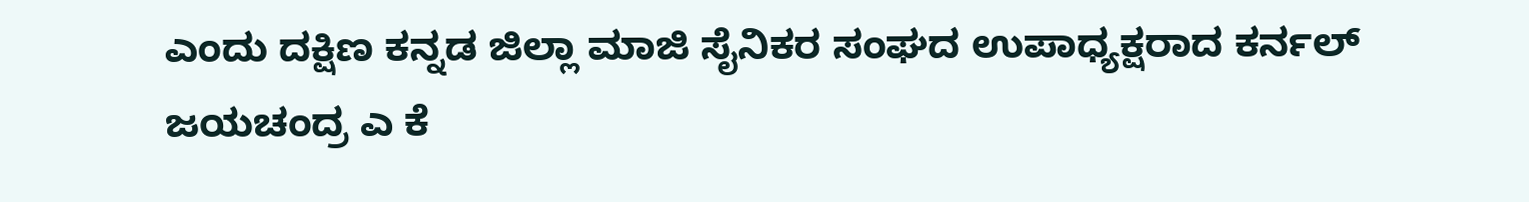ಎಂದು ದಕ್ಷಿಣ ಕನ್ನಡ ಜಿಲ್ಲಾ ಮಾಜಿ ಸೈನಿಕರ ಸಂಘದ ಉಪಾಧ್ಯಕ್ಷರಾದ ಕರ್ನಲ್ ಜಯಚಂದ್ರ ಎ ಕೆ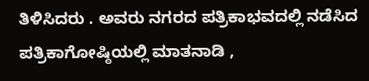ತಿಳಿಸಿದರು . ಅವರು ನಗರದ ಪತ್ರಿಕಾಭವದಲ್ಲಿ ನಡೆಸಿದ ಪತ್ರಿಕಾಗೋಷ್ಠಿಯಲ್ಲಿ ಮಾತನಾಡಿ ,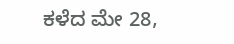ಕಳೆದ ಮೇ 28,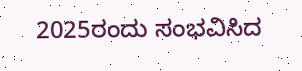2025ರಂದು ಸಂಭವಿಸಿದ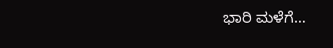ಭಾರಿ ಮಳೆಗೆ…